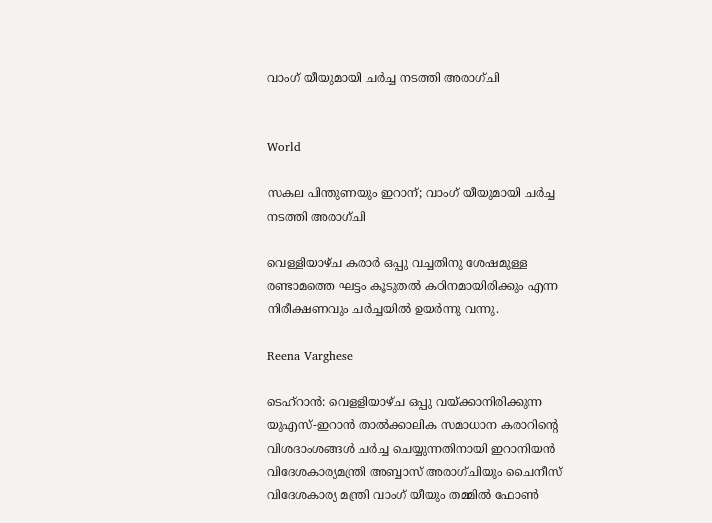വാംഗ് യീയുമായി ചർച്ച നടത്തി അരാഗ്ചി


World

സകല പിന്തുണയും ഇറാന്; വാംഗ് യീയുമായി ചർച്ച നടത്തി അരാഗ്ചി

വെള്ളിയാഴ്ച കരാർ ഒപ്പു വച്ചതിനു ശേഷമുള്ള രണ്ടാമത്തെ ഘട്ടം കൂടുതൽ കഠിനമായിരിക്കും എന്ന നിരീക്ഷണവും ചർച്ചയിൽ ഉയർന്നു വന്നു.

Reena Varghese

ടെഹ്റാൻ: വെളളിയാഴ്ച ഒപ്പു വയ്ക്കാനിരിക്കുന്ന യുഎസ്-ഇറാൻ താൽക്കാലിക സമാധാന കരാറിന്‍റെ വിശദാംശങ്ങൾ ചർച്ച ചെയ്യുന്നതിനായി ഇറാനിയൻ വിദേശകാര്യമന്ത്രി അബ്ബാസ് അരാഗ്ചിയും ചൈനീസ് വിദേശകാര്യ മന്ത്രി വാംഗ് യീയും തമ്മിൽ ഫോൺ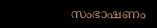സംഭാഷണം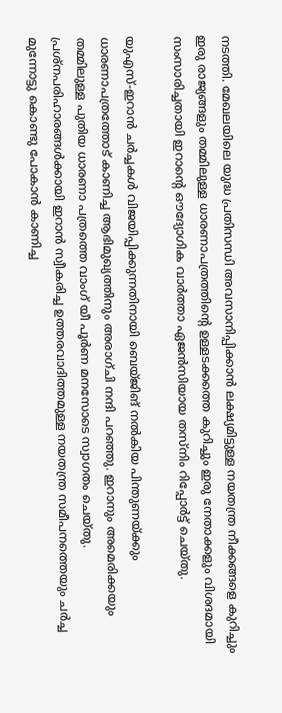നടത്തി. മേഖലയിലെ യുദ്ധ പ്രതിസന്ധി അവസാനിപ്പിക്കാൻ ലക്ഷ്യമിട്ടുള്ള നയതന്ത്ര നീക്കങ്ങളെ കുറിച്ചും ഇരു രാജ്യങ്ങളും തമ്മിലുള്ള ധാരണാപത്രത്തിന്‍റെ ഉള്ളടക്കത്തെ കുറിച്ചും ഇരു നേതാക്കളും വിശദമായി സംസാരിച്ചതായി ഇറാന്‍റെ ഔദ്യോഗിക വാർത്താ ഏജൻസിയായ തസ്നിം റിപ്പോർട്ട് ചെയ്തു.

യുഎസ്-ഇറാൻ ചർച്ചകൾ വിജയിപ്പിക്കുന്നതിനായി ബെയ്ജിങ് നൽകിയ പിന്തുണയ്ക്കും ധാരണാപത്രത്തോട് കാണിച്ച ആഭിമുഖ്യത്തിനും അരാഗ്ചി നന്ദി പറഞ്ഞു. ഇറാനും അമെരിക്കയും തമ്മിലുള്ള പുതിയ ധാരണാ പത്രത്തെ വാംഗ് യീ പൂർണ മനസോടെ സ്വാഗതം ചെയ്തു. പ്രശ്നപരിഹാരങ്ങൾക്കായി ഇറാൻ സ്വീകരിച്ച ഉത്തരവാദിത്തമുള്ള നയതന്ത്ര സമീപനത്തെയും ചർച്ച മുന്നോട്ടു കൊണ്ടു പോകാൻ കാണിച്ച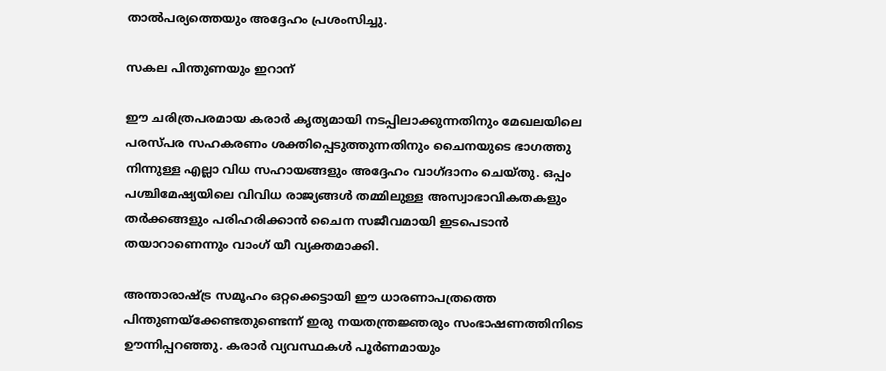താൽപര്യത്തെയും അദ്ദേഹം പ്രശംസിച്ചു.

സകല പിന്തുണയും ഇറാന്

ഈ ചരിത്രപരമായ കരാർ കൃത്യമായി നടപ്പിലാക്കുന്നതിനും മേഖലയിലെ പരസ്പര സഹകരണം ശക്തിപ്പെടുത്തുന്നതിനും ചൈനയുടെ ഭാഗത്തു നിന്നുള്ള എല്ലാ വിധ സഹായങ്ങളും അദ്ദേഹം വാഗ്ദാനം ചെയ്തു. ഒപ്പം പശ്ചിമേഷ്യയിലെ വിവിധ രാജ്യങ്ങൾ തമ്മിലുള്ള അസ്വാഭാവികതകളും തർക്കങ്ങളും പരിഹരിക്കാൻ ചൈന സജീവമായി ഇടപെടാൻ തയാറാണെന്നും വാംഗ് യീ വ്യക്തമാക്കി.

അന്താരാഷ്ട്ര സമൂഹം ഒറ്റക്കെട്ടായി ഈ ധാരണാപത്രത്തെ പിന്തുണയ്ക്കേണ്ടതുണ്ടെന്ന് ഇരു നയതന്ത്രജ്ഞരും സംഭാഷണത്തിനിടെ ഊന്നിപ്പറഞ്ഞു. കരാർ വ്യവസ്ഥകൾ പൂർണമായും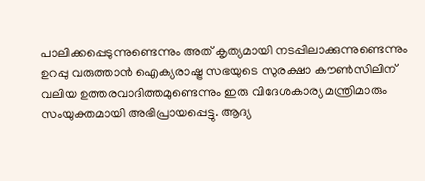പാലിക്കപ്പെടുന്നുണ്ടെന്നും അത് കൃത്യമായി നടപ്പിലാക്കുന്നുണ്ടെന്നും ഉറപ്പു വരുത്താൻ ഐക്യരാഷ്ട്ര സഭയുടെ സുരക്ഷാ കൗൺസിലിന് വലിയ ഉത്തരവാദിത്തമുണ്ടെന്നും ഇരു വിദേശകാര്യ മന്ത്രിമാരും സംയുക്തമായി അഭിപ്രായപ്പെട്ടു. ആദ്യ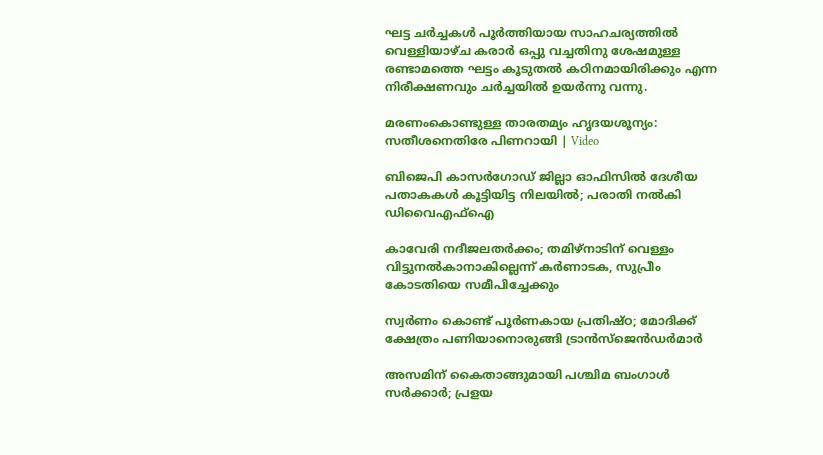ഘട്ട ചർച്ചകൾ പൂർത്തിയായ സാഹചര്യത്തിൽ വെള്ളിയാഴ്ച കരാർ ഒപ്പു വച്ചതിനു ശേഷമുള്ള രണ്ടാമത്തെ ഘട്ടം കൂടുതൽ കഠിനമായിരിക്കും എന്ന നിരീക്ഷണവും ചർച്ചയിൽ ഉയർന്നു വന്നു.

മരണംകൊണ്ടുള്ള താരതമ്യം ഹൃദ‍യശൂന്യം: സതീശനെതിരേ പിണറായി | Video

ബിജെപി കാസർഗോഡ് ജില്ലാ ഓഫിസിൽ ദേശീയ പതാകകൾ കൂട്ടിയിട്ട നിലയിൽ; പരാതി നൽകി ഡിവൈഎഫ്ഐ

കാവേരി നദീജലതർക്കം; തമിഴ്നാടിന് വെള്ളം വിട്ടുനൽകാനാകില്ലെന്ന് കർണാടക, സുപ്രീം കോടതിയെ സമീപിച്ചേക്കും

സ്വർണം കൊണ്ട് പൂർണകായ പ്രതിഷ്ഠ; മോദിക്ക് ക്ഷേത്രം പണിയാനൊരുങ്ങി ട്രാൻസ്ജെൻഡർമാർ

അസമിന് കൈതാങ്ങുമായി പശ്ചിമ ബംഗാൾ സർക്കാർ; പ്രളയ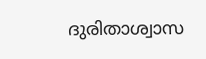ദുരിതാശ്വാസ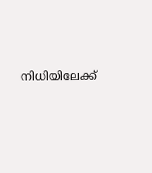നിധിയിലേക്ക്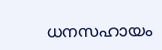ധനസഹായം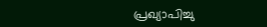പ്രഖ‍്യാപിച്ചു